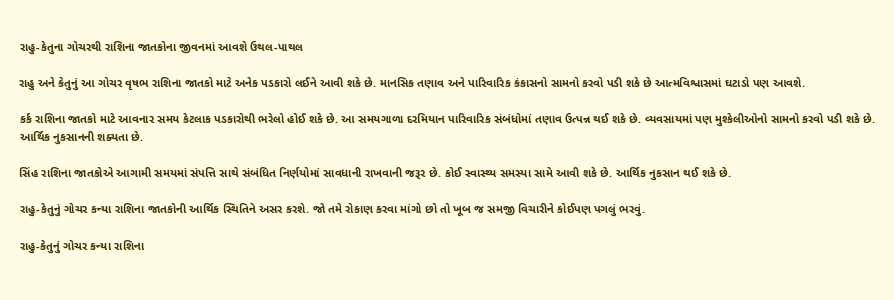રાહુ-કેતુના ગોચરથી રાશિના જાતકોના જીવનમાં આવશે ઉથલ-પાથલ

રાહુ અને કેતુનું આ ગોચર વૃષભ રાશિના જાતકો માટે અનેક પડકારો લઈને આવી શકે છે. માનસિક તણાવ અને પારિવારિક કંકાસનો સામનો કરવો પડી શકે છે આત્મવિશ્વાસમાં ઘટાડો પણ આવશે.

કર્ક રાશિના જાતકો માટે આવનાર સમય કેટલાક પડકારોથી ભરેલો હોઈ શકે છે. આ સમયગાળા દરમિયાન પારિવારિક સંબંધોમાં તણાવ ઉત્પન્ન થઈ શકે છે. વ્યવસાયમાં પણ મુશ્કેલીઓનો સામનો કરવો પડી શકે છે. આર્થિક નુકસાનની શક્યતા છે.

સિંહ રાશિના જાતકોએ આગામી સમયમાં સંપત્તિ સાથે સંબંધિત નિર્ણયોમાં સાવધાની રાખવાની જરૂર છે. કોઈ સ્વાસ્થ્ય સમસ્યા સામે આવી શકે છે. આર્થિક નુકસાન થઈ શકે છે.

રાહુ-કેતુનું ગોચર કન્યા રાશિના જાતકોની આર્થિક સ્થિતિને અસર કરશે. જો તમે રોકાણ કરવા માંગો છો તો ખૂબ જ સમજી વિચારીને કોઈપણ પગલું ભરવું.

રાહુ-કેતુનું ગોચર કન્યા રાશિના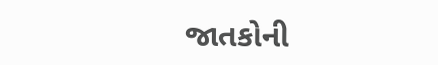જાતકોની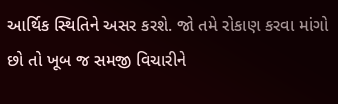આર્થિક સ્થિતિને અસર કરશે. જો તમે રોકાણ કરવા માંગો છો તો ખૂબ જ સમજી વિચારીને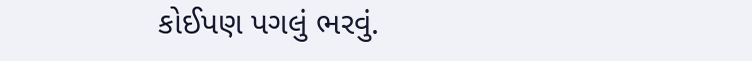કોઈપણ પગલું ભરવું.